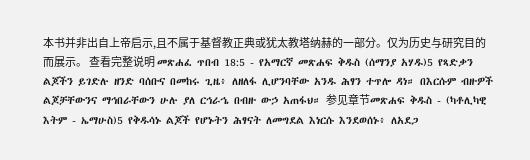本书并非出自上帝启示,且不属于基督教正典或犹太教塔纳赫的一部分。仅为历史与研究目的而展示。 查看完整说明 መጽሐፈ ጥበብ 18:5 - የአማርኛ መጽሐፍ ቅዱስ (ሰማንያ አሃዱ)5 የጻድቃን ልጆችን ይገድሉ ዘንድ ባሰቡና በመከሩ ጊዜ፥ ለዘለፋ ሊሆንባቸው አንዱ ሕፃን ተጥሎ ዳነ። በእርሱም ብዙዎች ልጆቻቸውንና ማኅበራቸውን ሁሉ ያለ ርኅራኄ በብዙ ውኃ አጠፋህ። 参见章节መጽሐፍ ቅዱስ - (ካቶሊካዊ እትም - ኤማሁስ)5 የቅዱሳኑ ልጆች የሆኑትን ሕፃናት ለመግደል እነርሱ እንደወሰኑ፥ ለአደጋ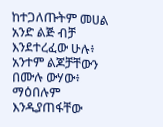ከተጋለጡትም መሀል አንድ ልጅ ብቻ እንደተረፈው ሁሉ፥ አንተም ልጆቻቸውን በሙሉ ውሃው፥ ማዕበሉም እንዲያጠፋቸው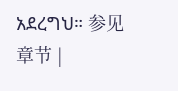አደረግህ። 参见章节 |